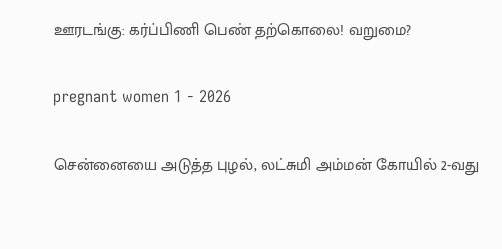ஊரடங்கு: கர்ப்பிணி பெண் தற்கொலை! வறுமை?

pregnant women 1 - 2026

சென்னையை அடுத்த புழல், லட்சுமி அம்மன் கோயில் 2-வது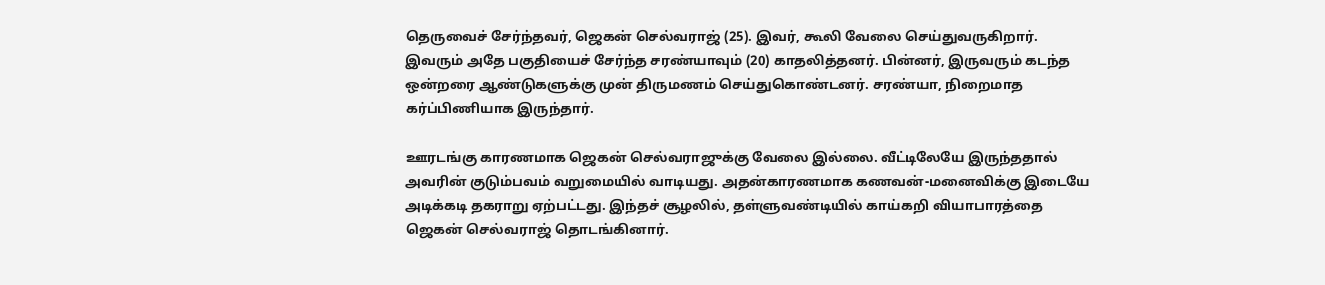தெருவைச் சேர்ந்தவர், ஜெகன் செல்வராஜ் (25). இவர், கூலி வேலை செய்துவருகிறார். இவரும் அதே பகுதியைச் சேர்ந்த சரண்யாவும் (20) காதலித்தனர். பின்னர், இருவரும் கடந்த ஒன்றரை ஆண்டுகளுக்கு முன் திருமணம் செய்துகொண்டனர். சரண்யா, நிறைமாத கர்ப்பிணியாக இருந்தார்.

ஊரடங்கு காரணமாக ஜெகன் செல்வராஜுக்கு வேலை இல்லை. வீட்டிலேயே இருந்ததால் அவரின் குடும்பவம் வறுமையில் வாடியது. அதன்காரணமாக கணவன்-மனைவிக்கு இடையே அடிக்கடி தகராறு ஏற்பட்டது. இந்தச் சூழலில், தள்ளுவண்டியில் காய்கறி வியாபாரத்தை ஜெகன் செல்வராஜ் தொடங்கினார்.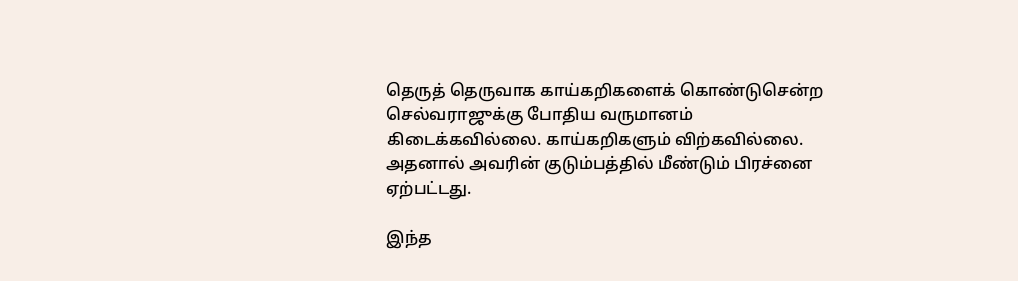தெருத் தெருவாக காய்கறிகளைக் கொண்டுசென்ற செல்வராஜுக்கு போதிய வருமானம் கிடைக்கவில்லை. காய்கறிகளும் விற்கவில்லை. அதனால் அவரின் குடும்பத்தில் மீண்டும் பிரச்னை ஏற்பட்டது.

இந்த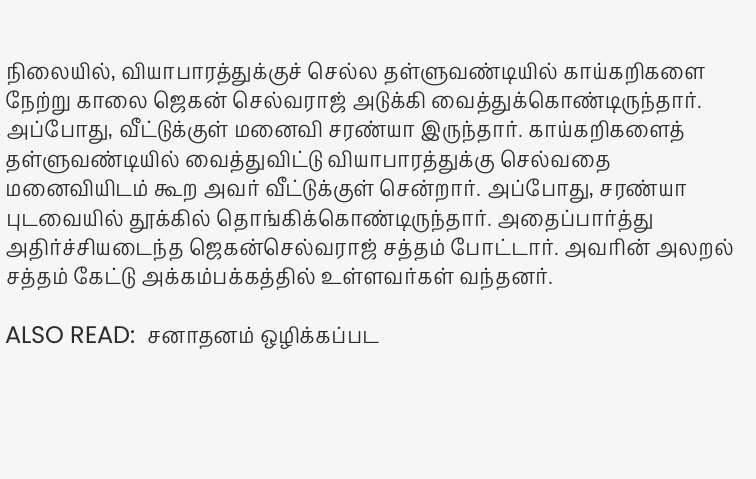நிலையில், வியாபாரத்துக்குச் செல்ல தள்ளுவண்டியில் காய்கறிகளை நேற்று காலை ஜெகன் செல்வராஜ் அடுக்கி வைத்துக்கொண்டிருந்தார். அப்போது, வீட்டுக்குள் மனைவி சரண்யா இருந்தார். காய்கறிகளைத் தள்ளுவண்டியில் வைத்துவிட்டு வியாபாரத்துக்கு செல்வதை மனைவியிடம் கூற அவர் வீட்டுக்குள் சென்றார். அப்போது, சரண்யா புடவையில் தூக்கில் தொங்கிக்கொண்டிருந்தார். அதைப்பார்த்து அதிர்ச்சியடைந்த ஜெகன்செல்வராஜ் சத்தம் போட்டார். அவரின் அலறல் சத்தம் கேட்டு அக்கம்பக்கத்தில் உள்ளவர்கள் வந்தனர்.

ALSO READ:  சனாதனம் ஒழிக்கப்பட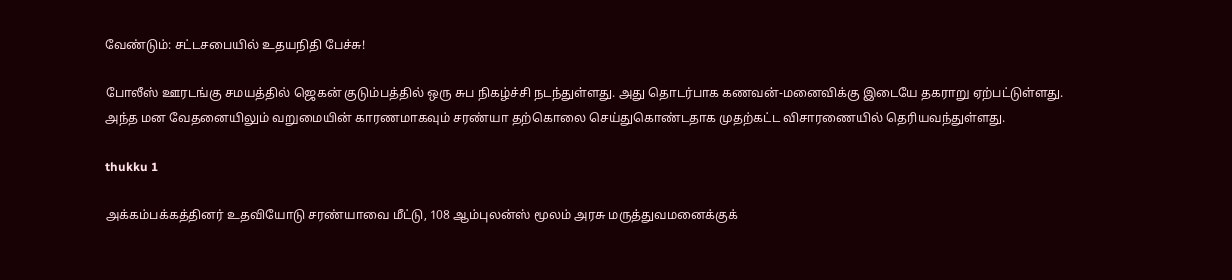வேண்டும்: சட்டசபையில் உதயநிதி பேச்சு!

போலீஸ் ஊரடங்கு சமயத்தில் ஜெகன் குடும்பத்தில் ஒரு சுப நிகழ்ச்சி நடந்துள்ளது. அது தொடர்பாக கணவன்-மனைவிக்கு இடையே தகராறு ஏற்பட்டுள்ளது. அந்த மன வேதனையிலும் வறுமையின் காரணமாகவும் சரண்யா தற்கொலை செய்துகொண்டதாக முதற்கட்ட விசாரணையில் தெரியவந்துள்ளது.

thukku 1

அக்கம்பக்கத்தினர் உதவியோடு சரண்யாவை மீட்டு, 108 ஆம்புலன்ஸ் மூலம் அரசு மருத்துவமனைக்குக்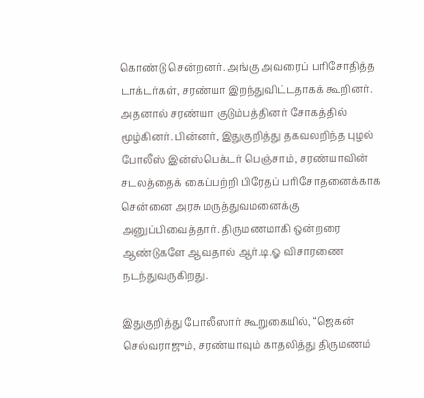கொண்டு சென்றனர். அங்கு அவரைப் பரிசோதித்த டாக்டர்கள், சரண்யா இறந்துவிட்டதாகக் கூறினர். அதனால் சரண்யா குடும்பத்தினர் சோகத்தில் மூழ்கினர். பின்னர், இதுகுறித்து தகவலறிந்த புழல் போலீஸ் இன்ஸ்பெக்டர் பெஞ்சாம், சரண்யாவின் சடலத்தைக் கைப்பற்றி பிரேதப் பரிசோதனைக்காக சென்னை அரசு மருத்துவமனைக்கு அனுப்பிவைத்தார். திருமணமாகி ஒன்றரை ஆண்டுகளே ஆவதால் ஆர்.டி.ஓ விசாரணை நடந்துவருகிறது.

இதுகுறித்து போலீஸார் கூறுகையில், “ஜெகன் செல்வராஜும், சரண்யாவும் காதலித்து திருமணம்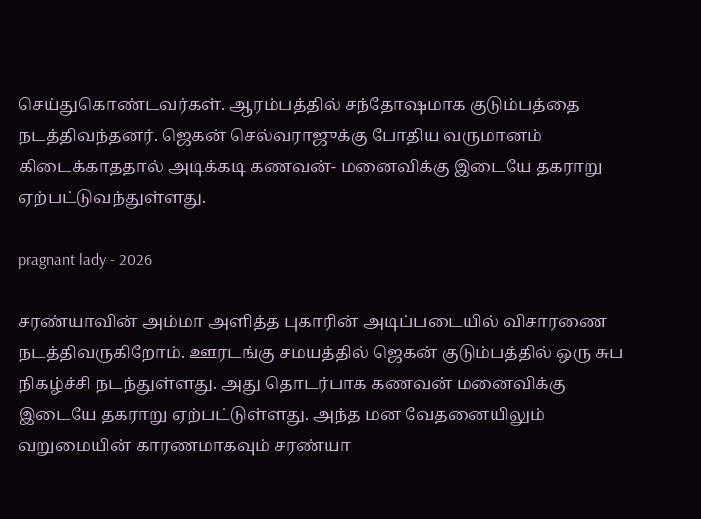செய்துகொண்டவர்கள். ஆரம்பத்தில் சந்தோஷமாக குடும்பத்தை நடத்திவந்தனர். ஜெகன் செல்வராஜுக்கு போதிய வருமானம் கிடைக்காததால் அடிக்கடி கணவன்- மனைவிக்கு இடையே தகராறு ஏற்பட்டுவந்துள்ளது.

pragnant lady - 2026

சரண்யாவின் அம்மா அளித்த புகாரின் அடிப்படையில் விசாரணை நடத்திவருகிறோம். ஊரடங்கு சமயத்தில் ஜெகன் குடும்பத்தில் ஒரு சுப நிகழ்ச்சி நடந்துள்ளது. அது தொடர்பாக கணவன் மனைவிக்கு இடையே தகராறு ஏற்பட்டுள்ளது. அந்த மன வேதனையிலும் வறுமையின் காரணமாகவும் சரண்யா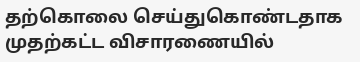தற்கொலை செய்துகொண்டதாக முதற்கட்ட விசாரணையில்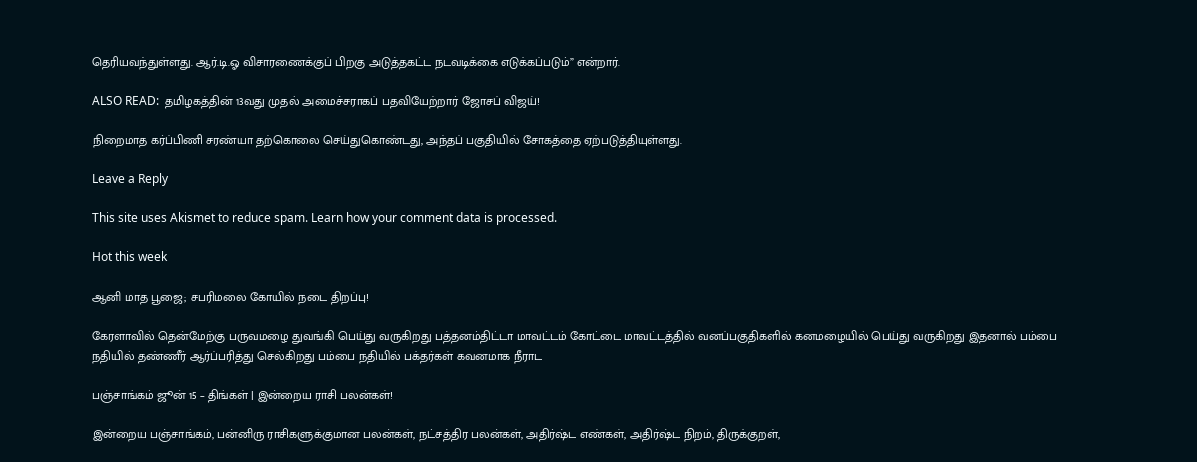தெரியவந்துள்ளது. ஆர்.டி.ஓ விசாரணைக்குப் பிறகு அடுத்தகட்ட நடவடிக்கை எடுக்கப்படும்” என்றார்.

ALSO READ:  தமிழகத்தின் 13வது முதல் அமைச்சராகப் பதவியேற்றார் ஜோசப் விஜய்!

நிறைமாத கர்ப்பிணி சரண்யா தற்கொலை செய்துகொண்டது, அந்தப் பகுதியில் சோகத்தை ஏற்படுத்தியுள்ளது.

Leave a Reply

This site uses Akismet to reduce spam. Learn how your comment data is processed.

Hot this week

ஆனி மாத பூஜை; சபரிமலை கோயில் நடை திறப்பு!

கேரளாவில் தென்மேற்கு பருவமழை துவங்கி பெய்து வருகிறது பத்தனம்திட்டா மாவட்டம் கோட்டை மாவட்டத்தில் வனப்பகுதிகளில் கனமழையில் பெய்து வருகிறது இதனால் பம்பை நதியில் தண்ணீர் ஆர்ப்பரித்து செல்கிறது பம்பை நதியில் பக்தர்கள் கவனமாக நீராட

பஞ்சாங்கம் ஜூன் 15 – திங்கள் | இன்றைய ராசி பலன்கள்!

இன்றைய பஞ்சாங்கம், பன்னிரு ராசிகளுக்குமான பலன்கள், நட்சத்திர பலன்கள், அதிர்ஷ்ட எண்கள், அதிர்ஷ்ட நிறம், திருக்குறள்,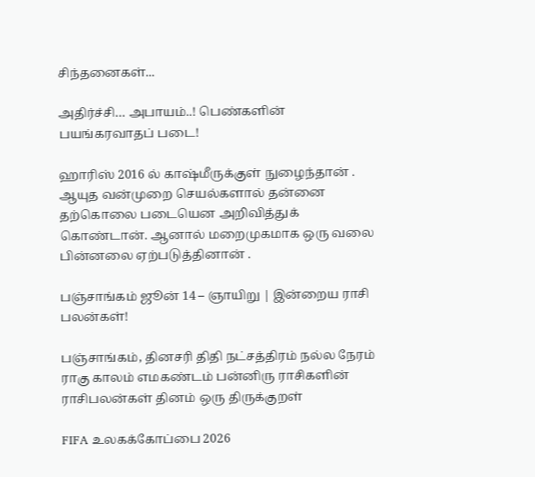சிந்தனைகள்...

அதிர்ச்சி… அபாயம்..! பெண்களின் பயங்கரவாதப் படை!

ஹாரிஸ் 2016 ல் காஷ்மீருக்குள் நுழைந்தான் . ஆயுத வன்முறை செயல்களால் தன்னை தற்கொலை படையென அறிவித்துக் கொண்டான். ஆனால் மறைமுகமாக ஒரு வலை பின்னலை ஏற்படுத்தினான் .

பஞ்சாங்கம் ஜூன் 14 – ஞாயிறு | இன்றைய ராசி பலன்கள்!

பஞ்சாங்கம், தினசரி திதி நட்சத்திரம் நல்ல நேரம் ராகு காலம் எமகண்டம் பன்னிரு ராசிகளின் ராசிபலன்கள் தினம் ஒரு திருக்குறள்

FIFA உலகக்கோப்பை 2026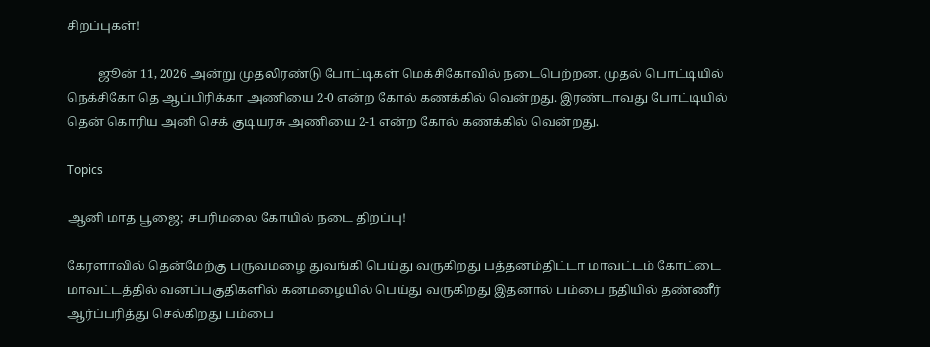சிறப்புகள்!

          ஜூன் 11, 2026 அன்று முதலிரண்டு போட்டிகள் மெக்சிகோவில் நடைபெற்றன. முதல் பொட்டியில் நெக்சிகோ தெ ஆப்பிரிக்கா அணியை 2-0 என்ற கோல் கணக்கில் வென்றது. இரண்டாவது போட்டியில் தென் கொரிய அனி செக் குடியரசு அணியை 2-1 என்ற கோல் கணக்கில் வென்றது.

Topics

ஆனி மாத பூஜை; சபரிமலை கோயில் நடை திறப்பு!

கேரளாவில் தென்மேற்கு பருவமழை துவங்கி பெய்து வருகிறது பத்தனம்திட்டா மாவட்டம் கோட்டை மாவட்டத்தில் வனப்பகுதிகளில் கனமழையில் பெய்து வருகிறது இதனால் பம்பை நதியில் தண்ணீர் ஆர்ப்பரித்து செல்கிறது பம்பை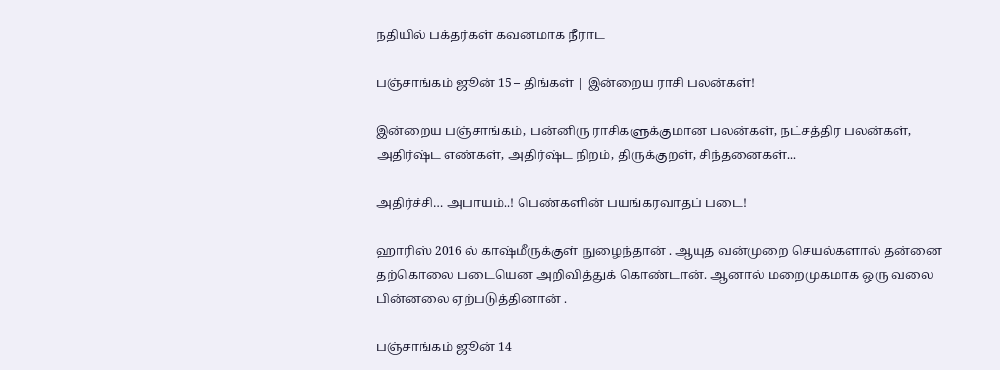நதியில் பக்தர்கள் கவனமாக நீராட

பஞ்சாங்கம் ஜூன் 15 – திங்கள் | இன்றைய ராசி பலன்கள்!

இன்றைய பஞ்சாங்கம், பன்னிரு ராசிகளுக்குமான பலன்கள், நட்சத்திர பலன்கள், அதிர்ஷ்ட எண்கள், அதிர்ஷ்ட நிறம், திருக்குறள், சிந்தனைகள்...

அதிர்ச்சி… அபாயம்..! பெண்களின் பயங்கரவாதப் படை!

ஹாரிஸ் 2016 ல் காஷ்மீருக்குள் நுழைந்தான் . ஆயுத வன்முறை செயல்களால் தன்னை தற்கொலை படையென அறிவித்துக் கொண்டான். ஆனால் மறைமுகமாக ஒரு வலை பின்னலை ஏற்படுத்தினான் .

பஞ்சாங்கம் ஜூன் 14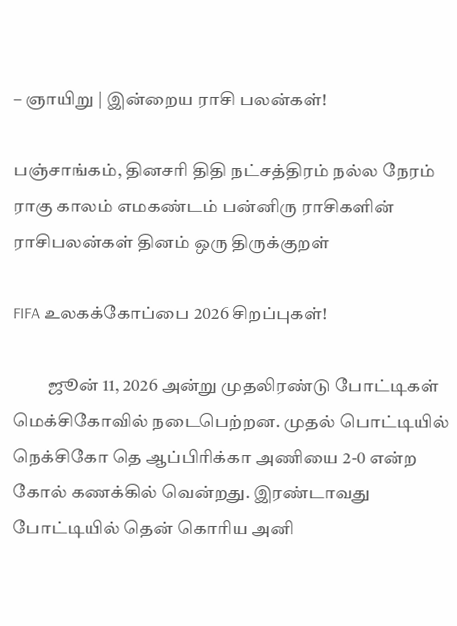– ஞாயிறு | இன்றைய ராசி பலன்கள்!

பஞ்சாங்கம், தினசரி திதி நட்சத்திரம் நல்ல நேரம் ராகு காலம் எமகண்டம் பன்னிரு ராசிகளின் ராசிபலன்கள் தினம் ஒரு திருக்குறள்

FIFA உலகக்கோப்பை 2026 சிறப்புகள்!

          ஜூன் 11, 2026 அன்று முதலிரண்டு போட்டிகள் மெக்சிகோவில் நடைபெற்றன. முதல் பொட்டியில் நெக்சிகோ தெ ஆப்பிரிக்கா அணியை 2-0 என்ற கோல் கணக்கில் வென்றது. இரண்டாவது போட்டியில் தென் கொரிய அனி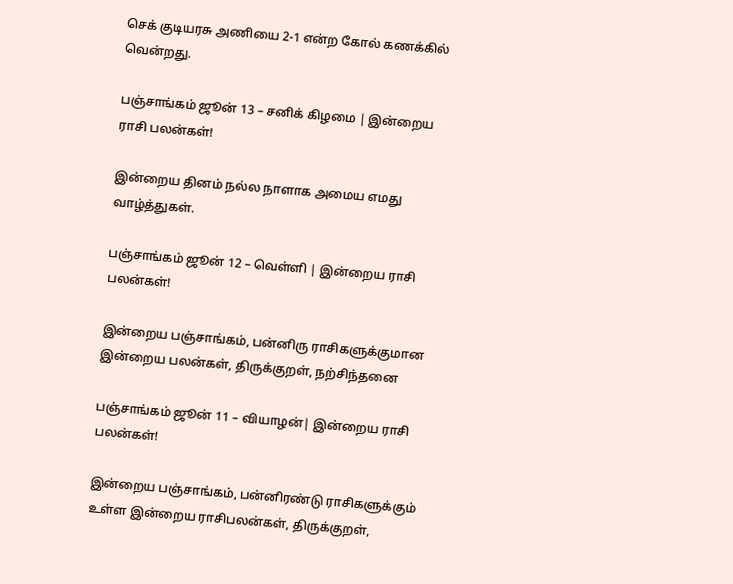செக் குடியரசு அணியை 2-1 என்ற கோல் கணக்கில் வென்றது.

பஞ்சாங்கம் ஜூன் 13 – சனிக் கிழமை | இன்றைய ராசி பலன்கள்!

இன்றைய தினம் நல்ல நாளாக அமைய எமது வாழ்த்துகள்.

பஞ்சாங்கம் ஜூன் 12 – வெள்ளி | இன்றைய ராசி பலன்கள்!

இன்றைய பஞ்சாங்கம், பன்னிரு ராசிகளுக்குமான இன்றைய பலன்கள், திருக்குறள், நற்சிந்தனை

பஞ்சாங்கம் ஜூன் 11 – வியாழன்| இன்றைய ராசி பலன்கள்!

இன்றைய பஞ்சாங்கம், பன்னிரண்டு ராசிகளுக்கும் உள்ள இன்றைய ராசிபலன்கள், திருக்குறள்,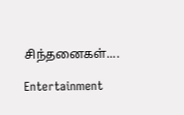சிந்தனைகள்....

Entertainment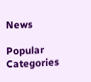News

Popular Categories